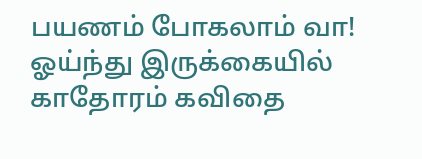பயணம் போகலாம் வா!
ஓய்ந்து இருக்கையில்
காதோரம் கவிதை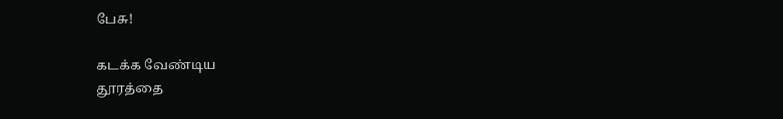பேசு!

கடக்க வேண்டிய
தூரத்தை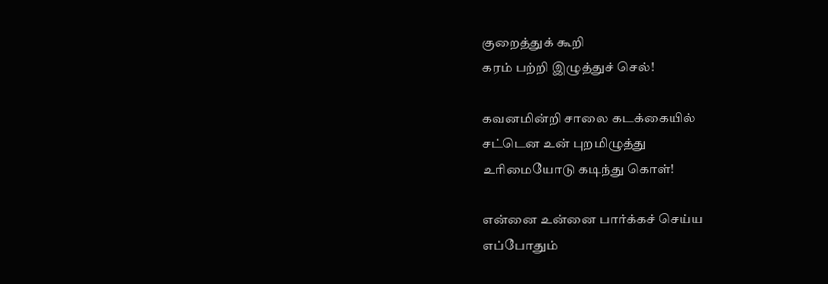குறைத்துக் கூறி
கரம் பற்றி இழுத்துச் செல்!

கவனமின்றி சாலை கடக்கையில்
சட்டென உன் புறமிழுத்து
உரிமையோடு கடிந்து கொள்!

என்னை உன்னை பார்க்கச் செய்ய
எப்போதும்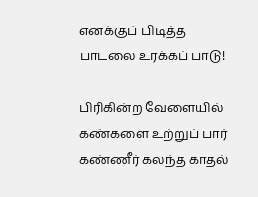எனக்குப் பிடித்த
பாடலை உரக்கப் பாடு!

பிரிகின்ற வேளையில்
கண்களை உற்றுப் பார்
கண்ணீர் கலந்த காதல்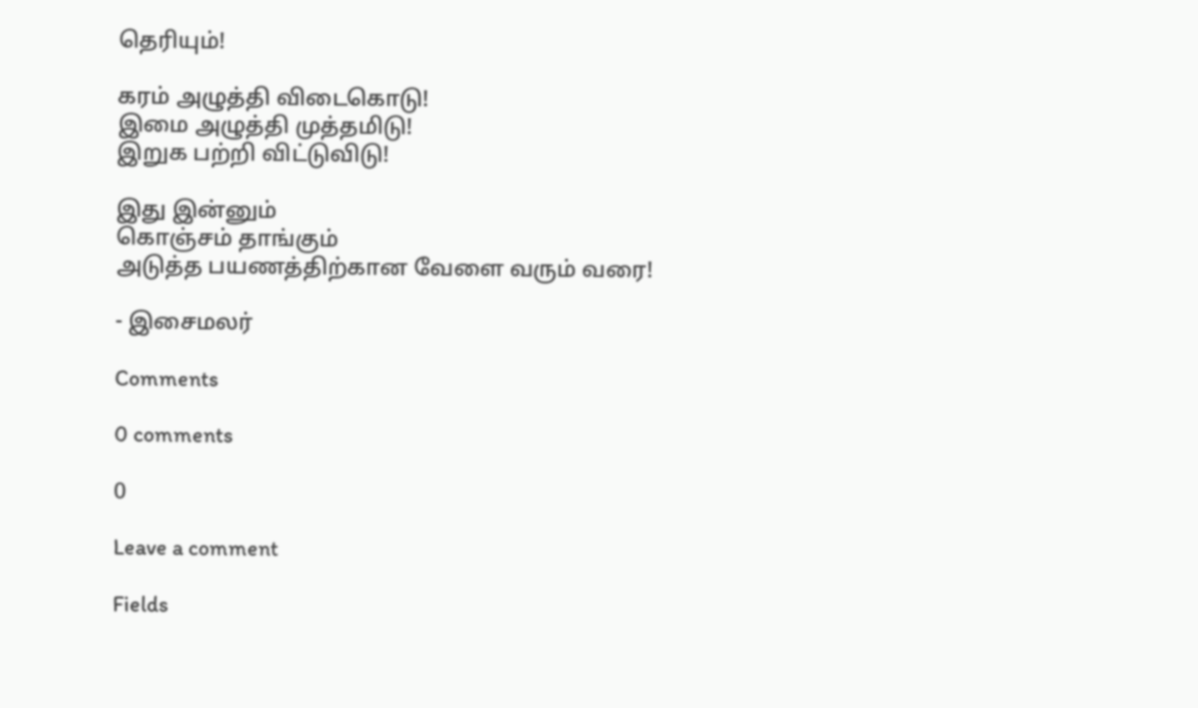தெரியும்!

கரம் அழுத்தி விடைகொடு!
இமை அழுத்தி முத்தமிடு!
இறுக பற்றி விட்டுவிடு!

இது இன்னும்
கொஞ்சம் தாங்கும்
அடுத்த பயணத்திற்கான வேளை வரும் வரை!

- இசைமலர்

Comments

0 comments

0

Leave a comment

Fields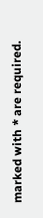marked with * are required.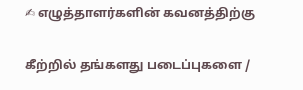✍ எழுத்தாளர்களின் கவனத்திற்கு

கீற்றில் தங்களது படைப்புகளை /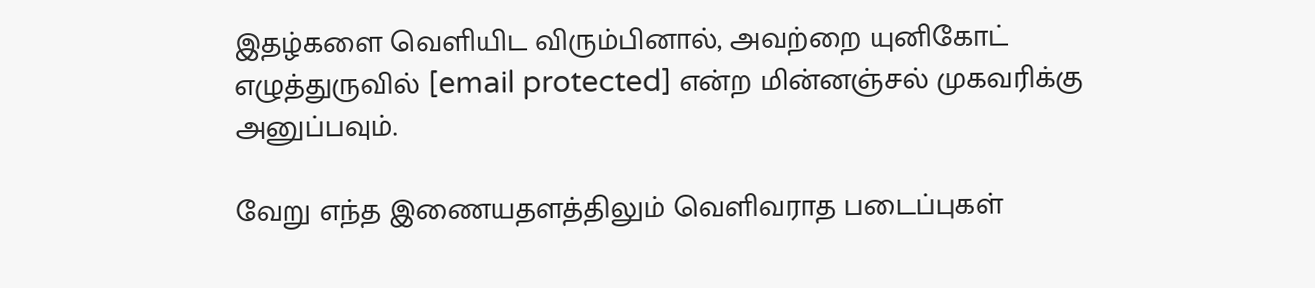இதழ்களை வெளியிட விரும்பினால், அவற்றை யுனிகோட் எழுத்துருவில் [email protected] என்ற மின்னஞ்சல் முகவரிக்கு அனுப்பவும்.

வேறு எந்த இணையதளத்திலும் வெளிவராத படைப்புகள்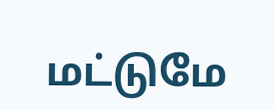மட்டுமே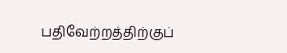பதிவேற்றத்திற்குப்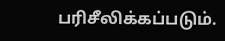பரிசீலிக்கப்படும்.